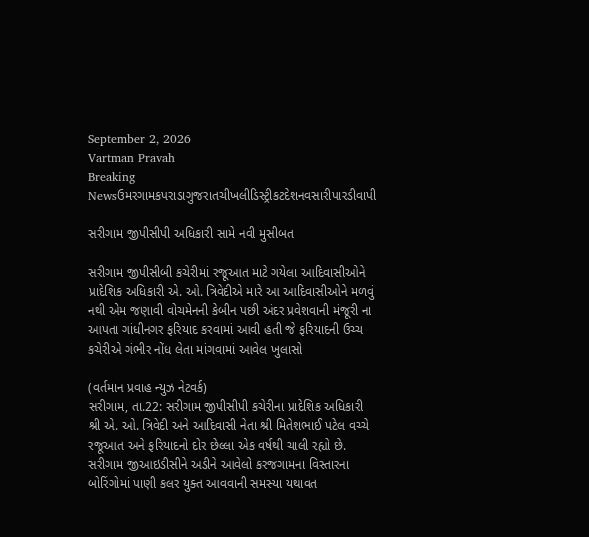September 2, 2026
Vartman Pravah
Breaking Newsઉમરગામકપરાડાગુજરાતચીખલીડિસ્ટ્રીકટદેશનવસારીપારડીવાપી

સરીગામ જીપીસીપી અધિકારી સામે નવી મુસીબત

સરીગામ જીપીસીબી કચેરીમાં રજૂઆત માટે ગયેલા આદિવાસીઓને પ્રાદેશિક અધિકારી એ. ઓ. ત્રિવેદીએ મારે આ આદિવાસીઓને મળવું નથી એમ જણાવી વોચમેનની કેબીન પછી અંદર પ્રવેશવાની મંજૂરી ના આપતા ગાંધીનગર ફરિયાદ કરવામાં આવી હતી જે ફરિયાદની ઉચ્‍ચ કચેરીએ ગંભીર નોંધ લેતા માંગવામાં આવેલ ખુલાસો

(વર્તમાન પ્રવાહ ન્‍યુઝ નેટવર્ક)
સરીગામ, તા.22: સરીગામ જીપીસીપી કચેરીના પ્રાદેશિક અધિકારી શ્રી એ. ઓ. ત્રિવેદી અને આદિવાસી નેતા શ્રી મિતેશભાઈ પટેલ વચ્‍ચે રજૂઆત અને ફરિયાદનો દોર છેલ્લા એક વર્ષથી ચાલી રહ્યો છે. સરીગામ જીઆઇડીસીને અડીને આવેલો કરજગામના વિસ્‍તારના બોરિંગોમાં પાણી કલર યુક્‍ત આવવાની સમસ્‍યા યથાવત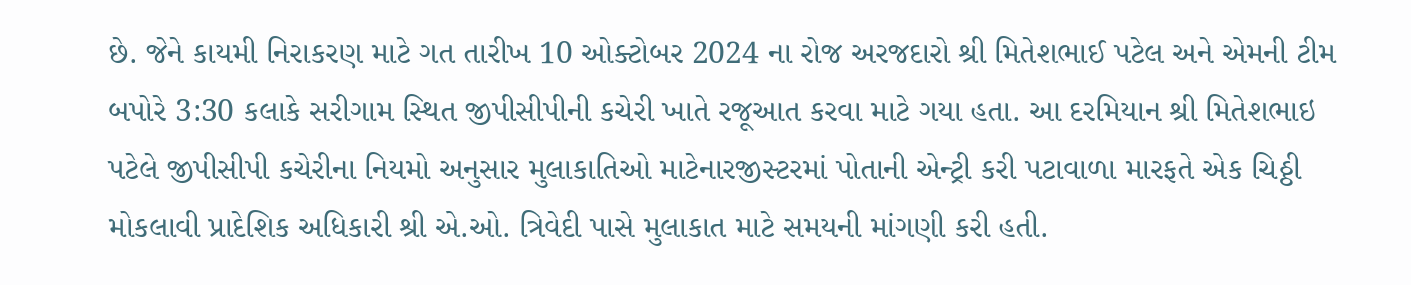છે. જેને કાયમી નિરાકરણ માટે ગત તારીખ 10 ઓક્‍ટોબર 2024 ના રોજ અરજદારો શ્રી મિતેશભાઈ પટેલ અને એમની ટીમ બપોરે 3:30 કલાકે સરીગામ સ્‍થિત જીપીસીપીની કચેરી ખાતે રજૂઆત કરવા માટે ગયા હતા. આ દરમિયાન શ્રી મિતેશભાઇ પટેલે જીપીસીપી કચેરીના નિયમો અનુસાર મુલાકાતિઓ માટેનારજીસ્‍ટરમાં પોતાની એન્‍ટ્રી કરી પટાવાળા મારફતે એક ચિઠ્ઠી મોકલાવી પ્રાદેશિક અધિકારી શ્રી એ.ઓ. ત્રિવેદી પાસે મુલાકાત માટે સમયની માંગણી કરી હતી.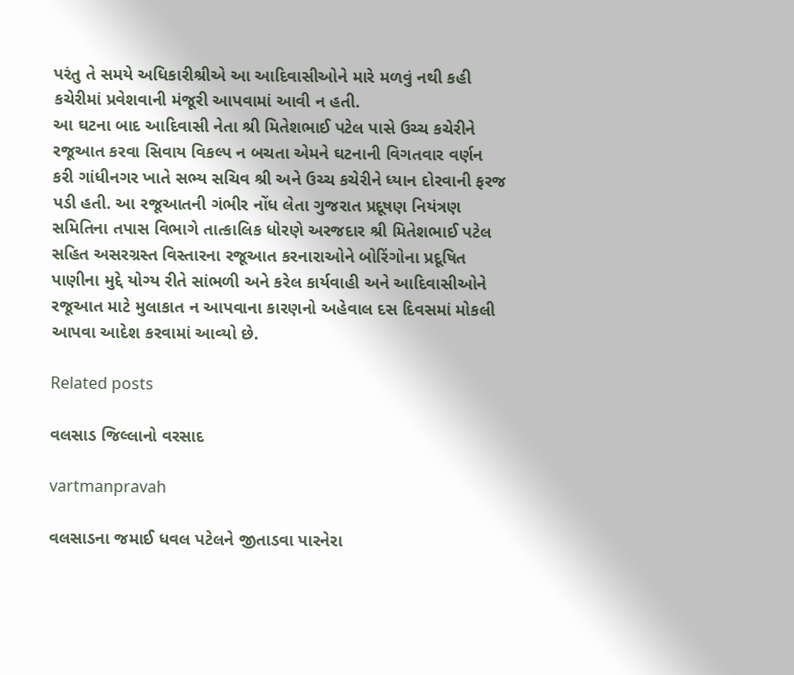પરંતુ તે સમયે અધિકારીશ્રીએ આ આદિવાસીઓને મારે મળવું નથી કહી કચેરીમાં પ્રવેશવાની મંજૂરી આપવામાં આવી ન હતી.
આ ઘટના બાદ આદિવાસી નેતા શ્રી મિતેશભાઈ પટેલ પાસે ઉચ્‍ચ કચેરીને રજૂઆત કરવા સિવાય વિકલ્‍પ ન બચતા એમને ઘટનાની વિગતવાર વર્ણન કરી ગાંધીનગર ખાતે સભ્‍ય સચિવ શ્રી અને ઉચ્‍ચ કચેરીને ધ્‍યાન દોરવાની ફરજ પડી હતી. આ રજૂઆતની ગંભીર નોંધ લેતા ગુજરાત પ્રદૂષણ નિયંત્રણ સમિતિના તપાસ વિભાગે તાત્‍કાલિક ધોરણે અરજદાર શ્રી મિતેશભાઈ પટેલ સહિત અસરગ્રસ્‍ત વિસ્‍તારના રજૂઆત કરનારાઓને બોરિંગોના પ્રદૂષિત પાણીના મુદ્દે યોગ્‍ય રીતે સાંભળી અને કરેલ કાર્યવાહી અને આદિવાસીઓને રજૂઆત માટે મુલાકાત ન આપવાના કારણનો અહેવાલ દસ દિવસમાં મોકલી આપવા આદેશ કરવામાં આવ્‍યો છે.

Related posts

વલસાડ જિલ્લાનો વરસાદ

vartmanpravah

વલસાડના જમાઈ ધવલ પટેલને જીતાડવા પારનેરા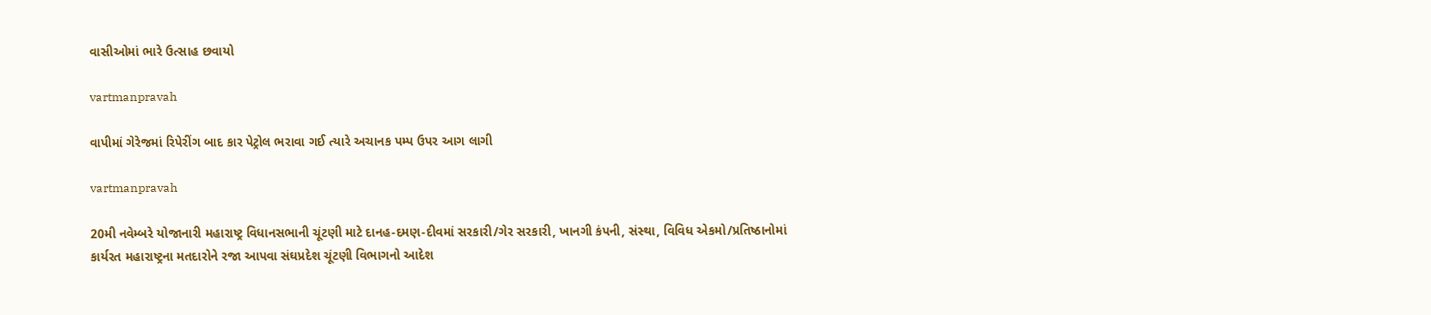વાસીઓમાં ભારે ઉત્‍સાહ છવાયો

vartmanpravah

વાપીમાં ગેરેજમાં રિપેરીંગ બાદ કાર પેટ્રોલ ભરાવા ગઈ ત્‍યારે અચાનક પમ્‍પ ઉપર આગ લાગી

vartmanpravah

20મી નવેમ્‍બરે યોજાનારી મહારાષ્ટ્ર વિધાનસભાની ચૂંટણી માટે દાનહ-દમણ-દીવમાં સરકારી/ગેર સરકારી, ખાનગી કંપની, સંસ્‍થા, વિવિધ એકમો/પ્રતિષ્ઠાનોમાં કાર્યરત મહારાષ્ટ્રના મતદારોને રજા આપવા સંઘપ્રદેશ ચૂંટણી વિભાગનો આદેશ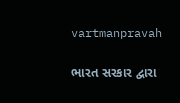vartmanpravah

ભારત સરકાર દ્વારા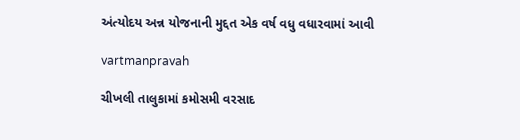અંત્‍યોદય અન્ન યોજનાની મુદ્દત એક વર્ષ વધુ વધારવામાં આવી

vartmanpravah

ચીખલી તાલુકામાં કમોસમી વરસાદ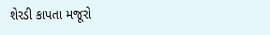શેરડી કાપતા મજૂરો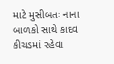માટે મુસીબતઃ નાના બાળકો સાથે કાદવ કીચડમાં રહેવા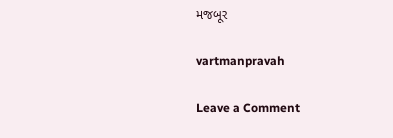મજબૂર

vartmanpravah

Leave a Comment